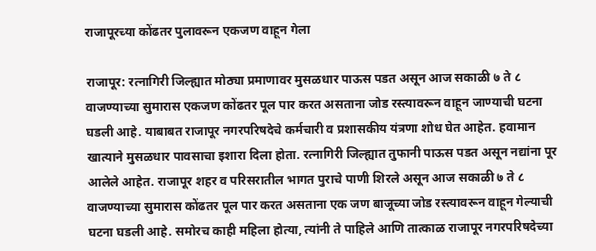राजापूरच्या कोंढतर पुलावरून एकजण वाहून गेला

राजापूर: रत्नागिरी जिल्ह्यात मोठ्या प्रमाणावर मुसळधार पाऊस पडत असून आज सकाळी ७ ते ८ वाजण्याच्या सुमारास एकजण कोंढतर पूल पार करत असताना जोड रस्त्यावरून वाहून जाण्याची घटना घडली आहे. याबाबत राजापूर नगरपरिषदेचे कर्मचारी व प्रशासकीय यंत्रणा शोध घेत आहेत. हवामान खात्याने मुसळधार पावसाचा इशारा दिला होता. रत्नागिरी जिल्ह्यात तुफानी पाऊस पडत असून नद्यांना पूर आलेले आहेत. राजापूर शहर व परिसरातील भागत पुराचे पाणी शिरले असून आज सकाळी ७ ते ८ वाजण्याच्या सुमारास कोंढतर पूल पार करत असताना एक जण बाजूच्या जोड रस्त्यावरून वाहून गेल्याची घटना घडली आहे. समोरच काही महिला होत्या, त्यांनी ते पाहिले आणि तात्काळ राजापूर नगरपरिषदेच्या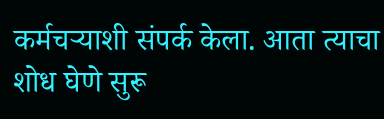कर्मचऱ्याशी संपर्क केला. आता त्याचा शोध घेणे सुरू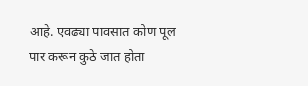आहे. एवढ्या पावसात कोण पूल पार करून कुठे जात होता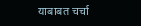याबाबत चर्चा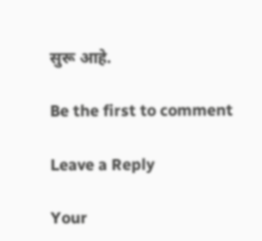सुरू आहे.

Be the first to comment

Leave a Reply

Your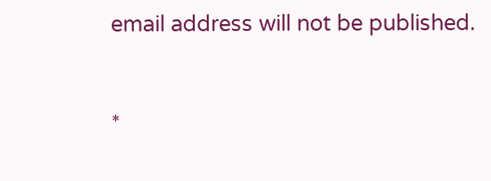email address will not be published.


*